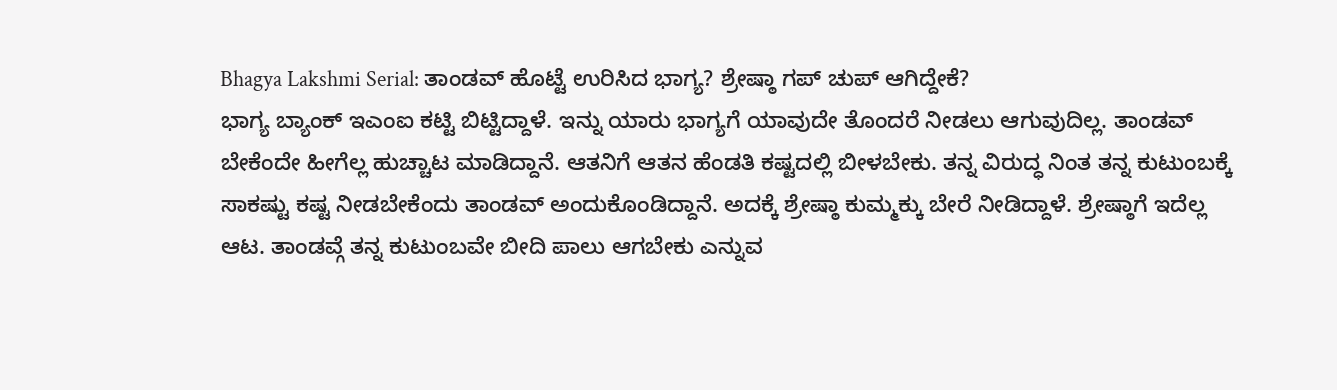Bhagya Lakshmi Serial: ತಾಂಡವ್ ಹೊಟ್ಟೆ ಉರಿಸಿದ ಭಾಗ್ಯ? ಶ್ರೇಷ್ಠಾ ಗಪ್ ಚುಪ್ ಆಗಿದ್ದೇಕೆ?
ಭಾಗ್ಯ ಬ್ಯಾಂಕ್ ಇಎಂಐ ಕಟ್ಟಿ ಬಿಟ್ಟಿದ್ದಾಳೆ. ಇನ್ನು ಯಾರು ಭಾಗ್ಯಗೆ ಯಾವುದೇ ತೊಂದರೆ ನೀಡಲು ಆಗುವುದಿಲ್ಲ. ತಾಂಡವ್ ಬೇಕೆಂದೇ ಹೀಗೆಲ್ಲ ಹುಚ್ಚಾಟ ಮಾಡಿದ್ದಾನೆ. ಆತನಿಗೆ ಆತನ ಹೆಂಡತಿ ಕಷ್ಟದಲ್ಲಿ ಬೀಳಬೇಕು. ತನ್ನ ವಿರುದ್ಧ ನಿಂತ ತನ್ನ ಕುಟುಂಬಕ್ಕೆ ಸಾಕಷ್ಟು ಕಷ್ಟ ನೀಡಬೇಕೆಂದು ತಾಂಡವ್ ಅಂದುಕೊಂಡಿದ್ದಾನೆ. ಅದಕ್ಕೆ ಶ್ರೇಷ್ಠಾ ಕುಮ್ಮಕ್ಕು ಬೇರೆ ನೀಡಿದ್ದಾಳೆ. ಶ್ರೇಷ್ಠಾಗೆ ಇದೆಲ್ಲ ಆಟ. ತಾಂಡವ್ಗೆ ತನ್ನ ಕುಟುಂಬವೇ ಬೀದಿ ಪಾಲು ಆಗಬೇಕು ಎನ್ನುವ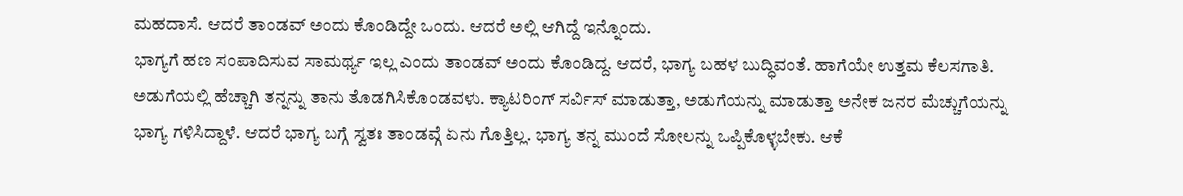ಮಹದಾಸೆ. ಆದರೆ ತಾಂಡವ್ ಅಂದು ಕೊಂಡಿದ್ದೇ ಒಂದು. ಆದರೆ ಅಲ್ಲಿ ಆಗಿದ್ದೆ ಇನ್ನೊಂದು.
ಭಾಗ್ಯಗೆ ಹಣ ಸಂಪಾದಿಸುವ ಸಾಮರ್ಥ್ಯ ಇಲ್ಲ ಎಂದು ತಾಂಡವ್ ಅಂದು ಕೊಂಡಿದ್ದ. ಆದರೆ, ಭಾಗ್ಯ ಬಹಳ ಬುದ್ಧಿವಂತೆ. ಹಾಗೆಯೇ ಉತ್ತಮ ಕೆಲಸಗಾತಿ. ಅಡುಗೆಯಲ್ಲಿ ಹೆಚ್ಚಾಗಿ ತನ್ನನ್ನು ತಾನು ತೊಡಗಿಸಿಕೊಂಡವಳು. ಕ್ಯಾಟರಿಂಗ್ ಸರ್ವಿಸ್ ಮಾಡುತ್ತಾ, ಅಡುಗೆಯನ್ನು ಮಾಡುತ್ತಾ ಅನೇಕ ಜನರ ಮೆಚ್ಚುಗೆಯನ್ನು ಭಾಗ್ಯ ಗಳಿಸಿದ್ದಾಳೆ. ಆದರೆ ಭಾಗ್ಯ ಬಗ್ಗೆ ಸ್ವತಃ ತಾಂಡವ್ಗೆ ಏನು ಗೊತ್ತಿಲ್ಲ. ಭಾಗ್ಯ ತನ್ನ ಮುಂದೆ ಸೋಲನ್ನು ಒಪ್ಪಿಕೊಳ್ಳಬೇಕು. ಆಕೆ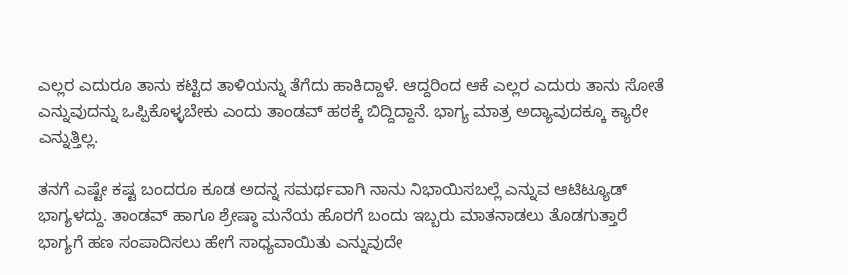ಎಲ್ಲರ ಎದುರೂ ತಾನು ಕಟ್ಟಿದ ತಾಳಿಯನ್ನು ತೆಗೆದು ಹಾಕಿದ್ದಾಳೆ. ಆದ್ದರಿಂದ ಆಕೆ ಎಲ್ಲರ ಎದುರು ತಾನು ಸೋತೆ ಎನ್ನುವುದನ್ನು ಒಪ್ಪಿಕೊಳ್ಳಬೇಕು ಎಂದು ತಾಂಡವ್ ಹಠಕ್ಕೆ ಬಿದ್ದಿದ್ದಾನೆ. ಭಾಗ್ಯ ಮಾತ್ರ ಅದ್ಯಾವುದಕ್ಕೂ ಕ್ಯಾರೇ ಎನ್ನುತ್ತಿಲ್ಲ.

ತನಗೆ ಎಷ್ಟೇ ಕಷ್ಟ ಬಂದರೂ ಕೂಡ ಅದನ್ನ ಸಮರ್ಥವಾಗಿ ನಾನು ನಿಭಾಯಿಸಬಲ್ಲೆ ಎನ್ನುವ ಆಟಿಟ್ಯೂಡ್ ಭಾಗ್ಯಳದ್ದು. ತಾಂಡವ್ ಹಾಗೂ ಶ್ರೇಷ್ಠಾ ಮನೆಯ ಹೊರಗೆ ಬಂದು ಇಬ್ಬರು ಮಾತನಾಡಲು ತೊಡಗುತ್ತಾರೆ ಭಾಗ್ಯಗೆ ಹಣ ಸಂಪಾದಿಸಲು ಹೇಗೆ ಸಾಧ್ಯವಾಯಿತು ಎನ್ನುವುದೇ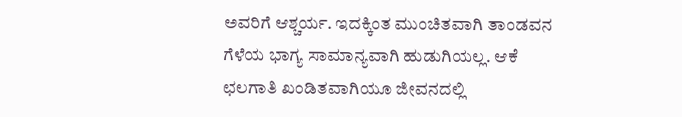ಅವರಿಗೆ ಆಶ್ಚರ್ಯ. ಇದಕ್ಕಿಂತ ಮುಂಚಿತವಾಗಿ ತಾಂಡವನ ಗೆಳೆಯ ಭಾಗ್ಯ ಸಾಮಾನ್ಯವಾಗಿ ಹುಡುಗಿಯಲ್ಲ. ಆಕೆ ಛಲಗಾತಿ ಖಂಡಿತವಾಗಿಯೂ ಜೀವನದಲ್ಲಿ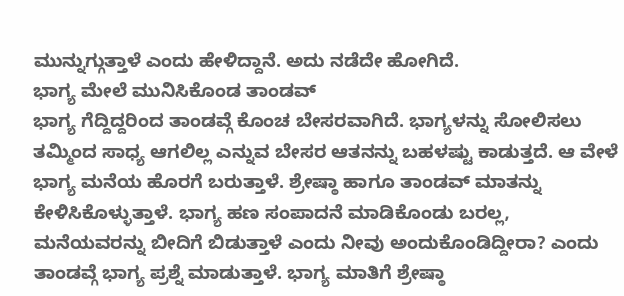ಮುನ್ನುಗ್ಗುತ್ತಾಳೆ ಎಂದು ಹೇಳಿದ್ದಾನೆ. ಅದು ನಡೆದೇ ಹೋಗಿದೆ.
ಭಾಗ್ಯ ಮೇಲೆ ಮುನಿಸಿಕೊಂಡ ತಾಂಡವ್
ಭಾಗ್ಯ ಗೆದ್ದಿದ್ದರಿಂದ ತಾಂಡವ್ಗೆ ಕೊಂಚ ಬೇಸರವಾಗಿದೆ. ಭಾಗ್ಯಳನ್ನು ಸೋಲಿಸಲು ತಮ್ಮಿಂದ ಸಾಧ್ಯ ಆಗಲಿಲ್ಲ ಎನ್ನುವ ಬೇಸರ ಆತನನ್ನು ಬಹಳಷ್ಟು ಕಾಡುತ್ತದೆ. ಆ ವೇಳೆ ಭಾಗ್ಯ ಮನೆಯ ಹೊರಗೆ ಬರುತ್ತಾಳೆ. ಶ್ರೇಷ್ಠಾ ಹಾಗೂ ತಾಂಡವ್ ಮಾತನ್ನು ಕೇಳಿಸಿಕೊಳ್ಳುತ್ತಾಳೆ. ಭಾಗ್ಯ ಹಣ ಸಂಪಾದನೆ ಮಾಡಿಕೊಂಡು ಬರಲ್ಲ, ಮನೆಯವರನ್ನು ಬೀದಿಗೆ ಬಿಡುತ್ತಾಳೆ ಎಂದು ನೀವು ಅಂದುಕೊಂಡಿದ್ದೀರಾ? ಎಂದು ತಾಂಡವ್ಗೆ ಭಾಗ್ಯ ಪ್ರಶ್ನೆ ಮಾಡುತ್ತಾಳೆ. ಭಾಗ್ಯ ಮಾತಿಗೆ ಶ್ರೇಷ್ಠಾ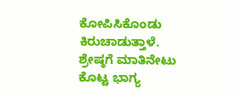ಕೋಪಿಸಿಕೊಂಡು ಕಿರುಚಾಡುತ್ತಾಳೆ.
ಶ್ರೇಷ್ಠಗೆ ಮಾತಿನೇಟು ಕೊಟ್ಟ ಭಾಗ್ಯ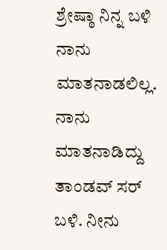ಶ್ರೇಷ್ಠಾ ನಿನ್ನ ಬಳಿ ನಾನು ಮಾತನಾಡಲಿಲ್ಲ. ನಾನು ಮಾತನಾಡಿದ್ದು ತಾಂಡವ್ ಸರ್ ಬಳಿ. ನೀನು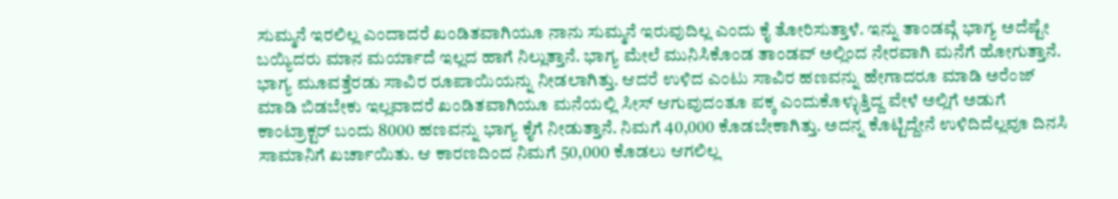ಸುಮ್ಮನೆ ಇರಲಿಲ್ಲ ಎಂದಾದರೆ ಖಂಡಿತವಾಗಿಯೂ ನಾನು ಸುಮ್ಮನೆ ಇರುವುದಿಲ್ಲ ಎಂದು ಕೈ ತೋರಿಸುತ್ತಾಳೆ. ಇನ್ನು ತಾಂಡವ್ಗೆ ಭಾಗ್ಯ ಅದೆಷ್ಟೇ ಬಯ್ಯಿದರು ಮಾನ ಮರ್ಯಾದೆ ಇಲ್ಲದ ಹಾಗೆ ನಿಲ್ಲುತ್ತಾನೆ. ಭಾಗ್ಯ ಮೇಲೆ ಮುನಿಸಿಕೊಂಡ ತಾಂಡವ್ ಅಲ್ಲಿಂದ ನೇರವಾಗಿ ಮನೆಗೆ ಹೋಗುತ್ತಾನೆ. ಭಾಗ್ಯ ಮೂವತ್ತೆರಡು ಸಾವಿರ ರೂಪಾಯಿಯನ್ನು ನೀಡಲಾಗಿತ್ತು. ಆದರೆ ಉಳಿದ ಎಂಟು ಸಾವಿರ ಹಣವನ್ನು ಹೇಗಾದರೂ ಮಾಡಿ ಅರೆಂಜ್ ಮಾಡಿ ಬಿಡಬೇಕು ಇಲ್ಲವಾದರೆ ಖಂಡಿತವಾಗಿಯೂ ಮನೆಯಲ್ಲಿ ಸೀಸ್ ಆಗುವುದಂತೂ ಪಕ್ಕ ಎಂದುಕೊಳ್ಳುತ್ತಿದ್ದ ವೇಳೆ ಅಲ್ಲಿಗೆ ಅಡುಗೆ ಕಾಂಟ್ರಾಕ್ಟರ್ ಬಂದು 8000 ಹಣವನ್ನು ಭಾಗ್ಯ ಕೈಗೆ ನೀಡುತ್ತಾನೆ. ನಿಮಗೆ 40,000 ಕೊಡಬೇಕಾಗಿತ್ತು. ಅದನ್ನ ಕೊಟ್ಟಿದ್ದೇನೆ ಉಳಿದಿದೆಲ್ಲವೂ ದಿನಸಿ ಸಾಮಾನಿಗೆ ಖರ್ಚಾಯಿತು. ಆ ಕಾರಣದಿಂದ ನಿಮಗೆ 50,000 ಕೊಡಲು ಆಗಲಿಲ್ಲ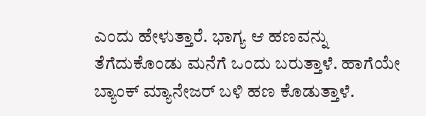ಎಂದು ಹೇಳುತ್ತಾರೆ. ಭಾಗ್ಯ ಆ ಹಣವನ್ನು ತೆಗೆದುಕೊಂಡು ಮನೆಗೆ ಒಂದು ಬರುತ್ತಾಳೆ. ಹಾಗೆಯೇ ಬ್ಯಾಂಕ್ ಮ್ಯಾನೇಜರ್ ಬಳಿ ಹಣ ಕೊಡುತ್ತಾಳೆ.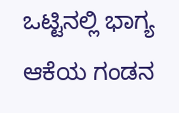ಒಟ್ಟಿನಲ್ಲಿ ಭಾಗ್ಯ ಆಕೆಯ ಗಂಡನ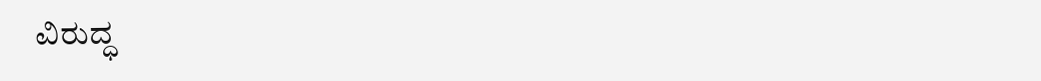ವಿರುದ್ಧ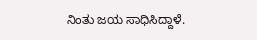ನಿಂತು ಜಯ ಸಾಧಿಸಿದ್ದಾಳೆ.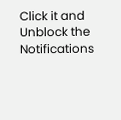Click it and Unblock the Notifications